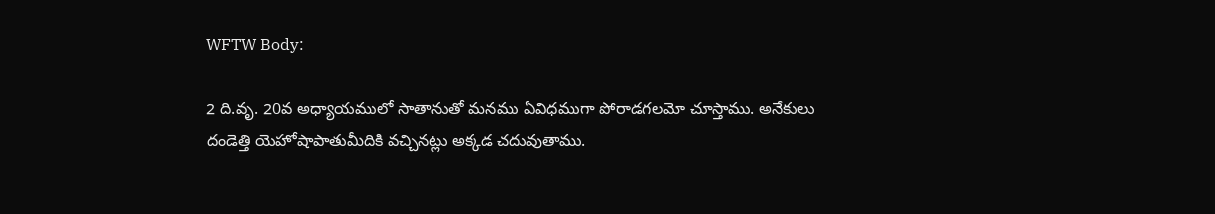WFTW Body:

2 ది.వృ. 20వ అధ్యాయములో సాతానుతో మనము ఏవిధముగా పోరాడగలమో చూస్తాము. అనేకులు దండెత్తి యెహోషాపాతుమీదికి వచ్చినట్లు అక్కడ చదువుతాము.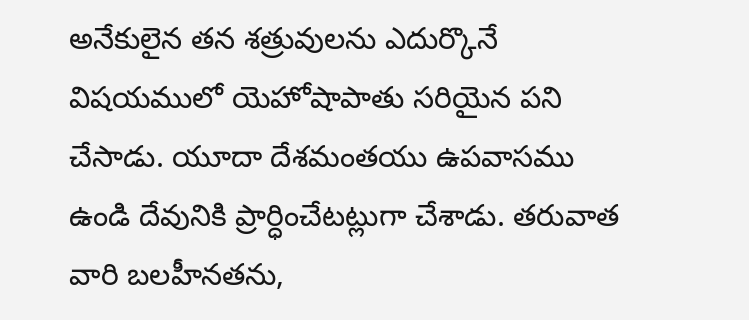అనేకులైన తన శత్రువులను ఎదుర్కొనే విషయములో యెహోషాపాతు సరియైన పని చేసాడు. యూదా దేశమంతయు ఉపవాసము ఉండి దేవునికి ప్రార్ధించేటట్లుగా చేశాడు. తరువాత వారి బలహీనతను,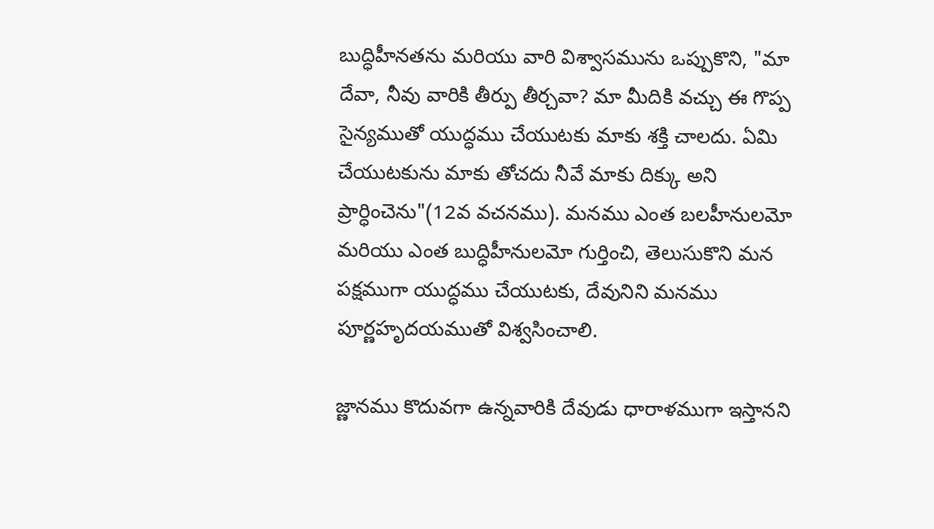బుద్ధిహీనతను మరియు వారి విశ్వాసమును ఒప్పుకొని, "మా దేవా, నీవు వారికి తీర్పు తీర్చవా? మా మీదికి వచ్చు ఈ గొప్ప సైన్యముతో యుద్ధము చేయుటకు మాకు శక్తి చాలదు. ఏమి చేయుటకును మాకు తోచదు నీవే మాకు దిక్కు అని ప్రార్ధించెను"(12వ వచనము). మనము ఎంత బలహీనులమో మరియు ఎంత బుద్ధిహీనులమో గుర్తించి, తెలుసుకొని మన పక్షముగా యుద్ధము చేయుటకు, దేవునిని మనము పూర్ణహృదయముతో విశ్వసించాలి.

జ్ణానము కొదువగా ఉన్నవారికి దేవుడు ధారాళముగా ఇస్తానని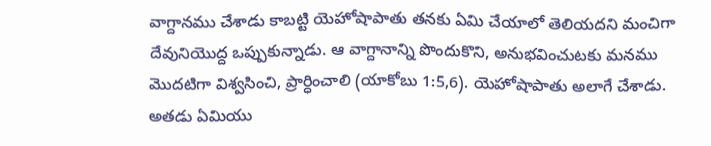వాగ్దానము చేశాడు కాబట్టి యెహోషాపాతు తనకు ఏమి చేయాలో తెలియదని మంచిగా దేవునియొద్ద ఒప్పుకున్నాడు. ఆ వాగ్దానాన్ని పొందుకొని, అనుభవించుటకు మనము మొదటిగా విశ్వసించి, ప్రార్ధించాలి (యాకోబు 1:5,6). యెహోషాపాతు అలాగే చేశాడు. అతడు ఏమియు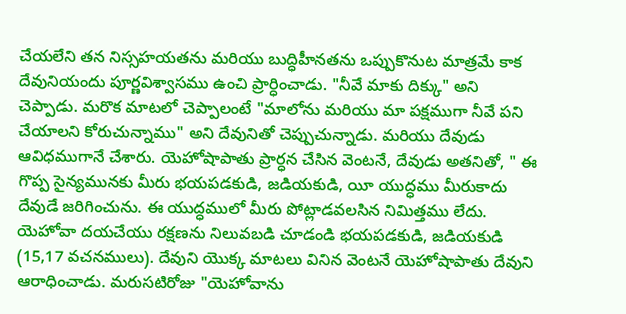చేయలేని తన నిస్సహయతను మరియు బుద్ధిహీనతను ఒప్పుకొనుట మాత్రమే కాక దేవునియందు పూర్ణవిశ్వాసము ఉంచి ప్రార్ధించాడు. "నీవే మాకు దిక్కు" అని చెప్పాడు. మరొక మాటలో చెప్పాలంటే "మాలోను మరియు మా పక్షముగా నీవే పని చేయాలని కోరుచున్నాము" అని దేవునితో చెప్పుచున్నాడు. మరియు దేవుడు ఆవిధముగానే చేశారు. యెహోషాపాతు ప్రార్ధన చేసిన వెంటనే, దేవుడు అతనితో, " ఈ గొప్ప సైన్యమునకు మీరు భయపడకుడి, జడియకుడి, యీ యుద్ధము మీరుకాదు దేవుడే జరిగించును. ఈ యుద్ధములో మీరు పోట్లాడవలసిన నిమిత్తము లేదు. యెహోవా దయచేయు రక్షణను నిలువబడి చూడండి భయపడకుడి, జడియకుడి (15,17 వచనములు). దేవుని యొక్క మాటలు వినిన వెంటనే యెహోషాపాతు దేవుని ఆరాధించాడు. మరుసటిరోజు "యెహోవాను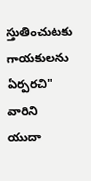స్తుతించుటకు గాయకులను ఏర్పరచి" వారిని యుదా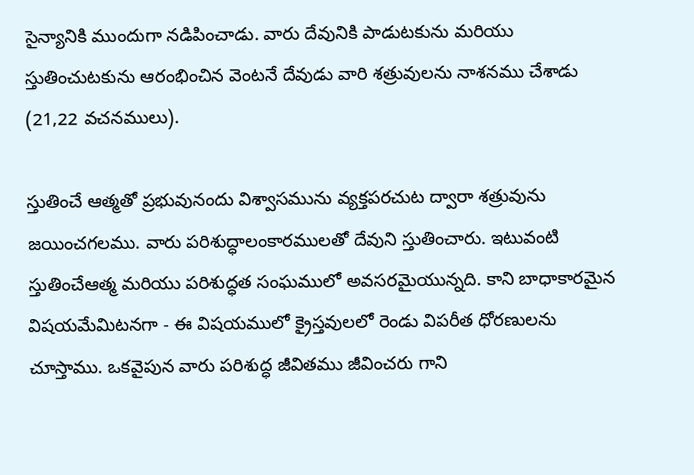సైన్యానికి ముందుగా నడిపించాడు. వారు దేవునికి పాడుటకును మరియు స్తుతించుటకును ఆరంభించిన వెంటనే దేవుడు వారి శత్రువులను నాశనము చేశాడు (21,22 వచనములు).

స్తుతించే ఆత్మతో ప్రభువునందు విశ్వాసమును వ్యక్తపరచుట ద్వారా శత్రువును జయించగలము. వారు పరిశుద్ధాలంకారములతో దేవుని స్తుతించారు. ఇటువంటి స్తుతించేఆత్మ మరియు పరిశుద్ధత సంఘములో అవసరమైయున్నది. కాని బాధాకారమైన విషయమేమిటనగా - ఈ విషయములో క్రైస్తవులలో రెండు విపరీత ధోరణులను చూస్తాము. ఒకవైపున వారు పరిశుద్ధ జీవితము జీవించరు గాని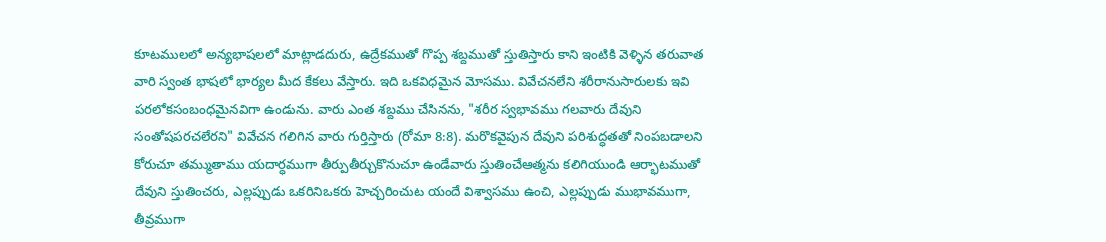కూటములలో అన్యభాషలలో మాట్లాడదురు, ఉద్రేకముతో గొప్ప శబ్దముతో స్తుతిస్తారు కాని ఇంటికి వెళ్ళిన తరువాత వారి స్వంత భాషలో భార్యల మీద కేకలు వేస్తారు. ఇది ఒకవిధమైన మోసము. వివేచనలేని శరీరానుసారులకు ఇవి పరలోకసంబంధమైనవిగా ఉండును. వారు ఎంత శబ్దము చేసినను, "శరీర స్వభావము గలవారు దేవుని సంతోషపరచలేరని" వివేచన గలిగిన వారు గుర్తిస్తారు (రోమా 8:8). మరొకవైపున దేవుని పరిశుద్ధతతో నింపబడాలని కోరుచూ తమ్ముతాము యదార్ధముగా తీర్పుతీర్చుకొనుచూ ఉండేవారు స్తుతించేఆత్మను కలిగియుండి ఆర్భాటముతో దేవుని స్తుతించరు, ఎల్లప్పుడు ఒకరినిఒకరు హెచ్చరించుట యందే విశ్వాసము ఉంచి, ఎల్లప్పుడు ముభావముగా, తీవ్రముగా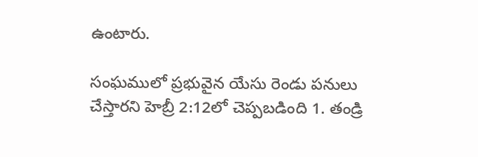ఉంటారు.

సంఘములో ప్రభువైన యేసు రెండు పనులు చేస్తారని హెబ్రీ 2:12లో చెప్పబడింది 1. తండ్రి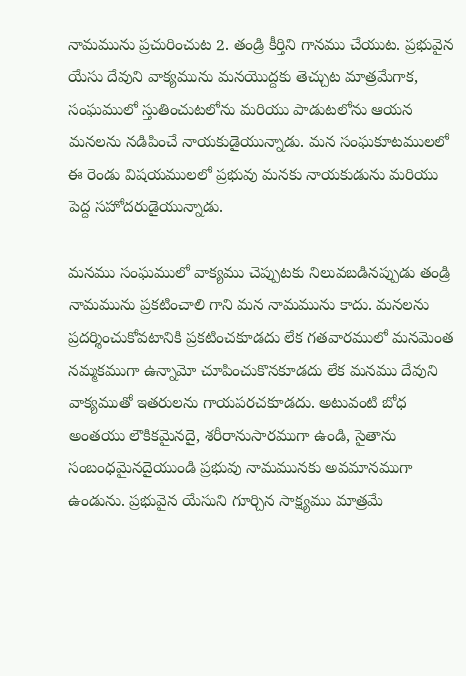నామమును ప్రచురించుట 2. తండ్రి కీర్తిని గానము చేయుట. ప్రభువైన యేసు దేవుని వాక్యమును మనయొద్దకు తెచ్చుట మాత్రమేగాక, సంఘములో స్తుతించుటలోను మరియు పాడుటలోను ఆయన మనలను నడిపించే నాయకుడైయున్నాడు. మన సంఘకూటములలో ఈ రెండు విషయములలో ప్రభువు మనకు నాయకుడును మరియు పెద్ద సహోదరుడైయున్నాడు.

మనము సంఘములో వాక్యము చెప్పుటకు నిలువబడినప్పుడు తండ్రి నామమును ప్రకటించాలి గాని మన నామమును కాదు. మనలను ప్రదర్శించుకోవటానికి ప్రకటించకూడదు లేక గతవారములో మనమెంత నమ్మకముగా ఉన్నామో చూపించుకొనకూడదు లేక మనము దేవుని వాక్యముతో ఇతరులను గాయపరచకూడదు. అటువంటి బోధ అంతయు లౌకికమైనదై, శరీరానుసారముగా ఉండి, సైతాను సంబంధమైనదైయుండి ప్రభువు నామమునకు అవమానముగా ఉండును. ప్రభువైన యేసుని గూర్చిన సాక్ష్యము మాత్రమే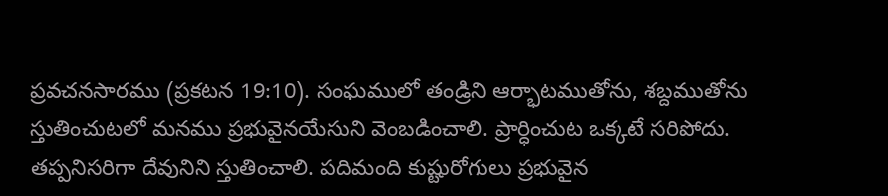ప్రవచనసారము (ప్రకటన 19:10). సంఘములో తండ్రిని ఆర్భాటముతోను, శబ్దముతోను స్తుతించుటలో మనము ప్రభువైనయేసుని వెంబడించాలి. ప్రార్ధించుట ఒక్కటే సరిపోదు. తప్పనిసరిగా దేవునిని స్తుతించాలి. పదిమంది కుష్టురోగులు ప్రభువైన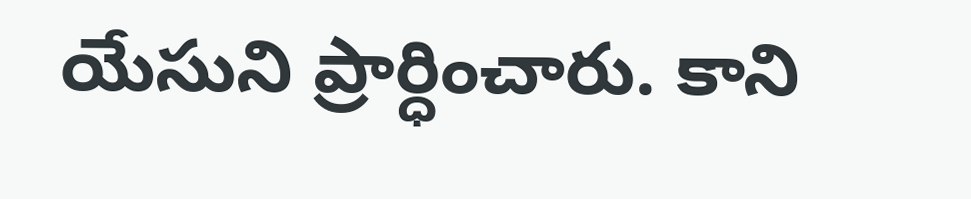యేసుని ప్రార్ధించారు. కాని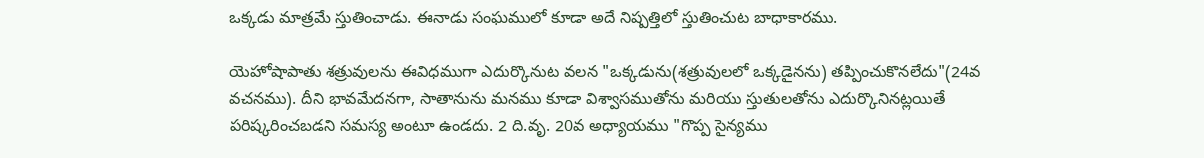ఒక్కడు మాత్రమే స్తుతించాడు. ఈనాడు సంఘములో కూడా అదే నిష్పత్తిలో స్తుతించుట బాధాకారము.

యెహోషాపాతు శత్రువులను ఈవిధముగా ఎదుర్కొనుట వలన "ఒక్కడును(శత్రువులలో ఒక్కడైనను) తప్పించుకొనలేదు"(24వ వచనము). దీని భావమేదనగా, సాతానును మనము కూడా విశ్వాసముతోను మరియు స్తుతులతోను ఎదుర్కొనినట్లయితే పరిష్కరించబడని సమస్య అంటూ ఉండదు. 2 ది.వృ. 20వ అధ్యాయము "గొప్ప సైన్యము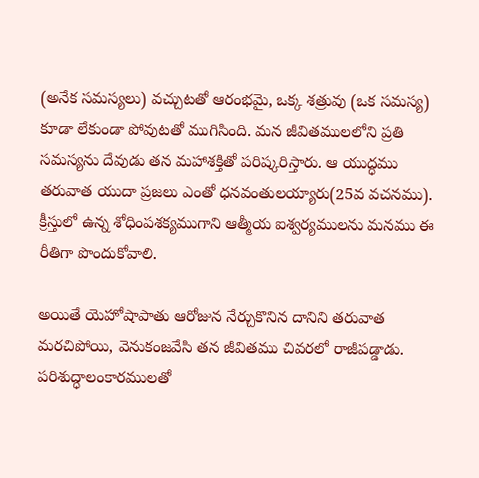(అనేక సమస్యలు) వచ్చుటతో ఆరంభమై, ఒక్క శత్రువు (ఒక సమస్య) కూడా లేకుండా పోవుటతో ముగిసింది. మన జీవితములలోని ప్రతి సమస్యను దేవుడు తన మహాశక్తితో పరిష్కరిస్తారు. ఆ యుద్ధము తరువాత యుదా ప్రజలు ఎంతో ధనవంతులయ్యారు(25వ వచనము). క్రీస్తులో ఉన్న శోధింపశక్యముగాని ఆత్మీయ ఐశ్వర్యములను మనము ఈ రీతిగా పొందుకోవాలి.

అయితే యెహోషాపాతు ఆరోజున నేర్చుకొనిన దానిని తరువాత మరచిపోయి, వెనుకంజవేసి తన జీవితము చివరలో రాజీపడ్డాడు. పరిశుద్ధాలంకారములతో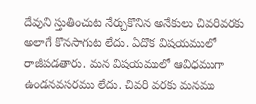దేవుని స్తుతించుట నేర్చుకొనిన అనేకులు చివరివరకు అలాగే కొనసాగుట లేదు. ఏదొక విషయములో రాజీపడతారు. మన విషయములో ఆవిధముగా ఉండనవసరము లేదు. చివరి వరకు మనము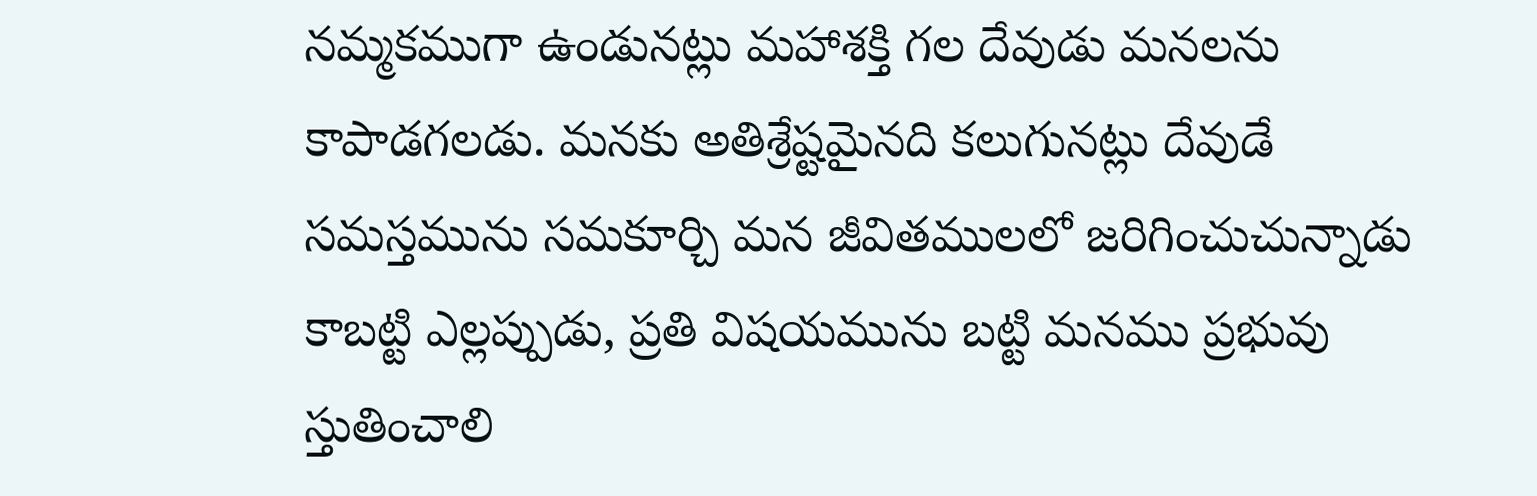నమ్మకముగా ఉండునట్లు మహాశక్తి గల దేవుడు మనలను కాపాడగలడు. మనకు అతిశ్రేష్టమైనది కలుగునట్లు దేవుడే సమస్తమును సమకూర్చి మన జీవితములలో జరిగించుచున్నాడు కాబట్టి ఎల్లప్పుడు, ప్రతి విషయమును బట్టి మనము ప్రభువు స్తుతించాలి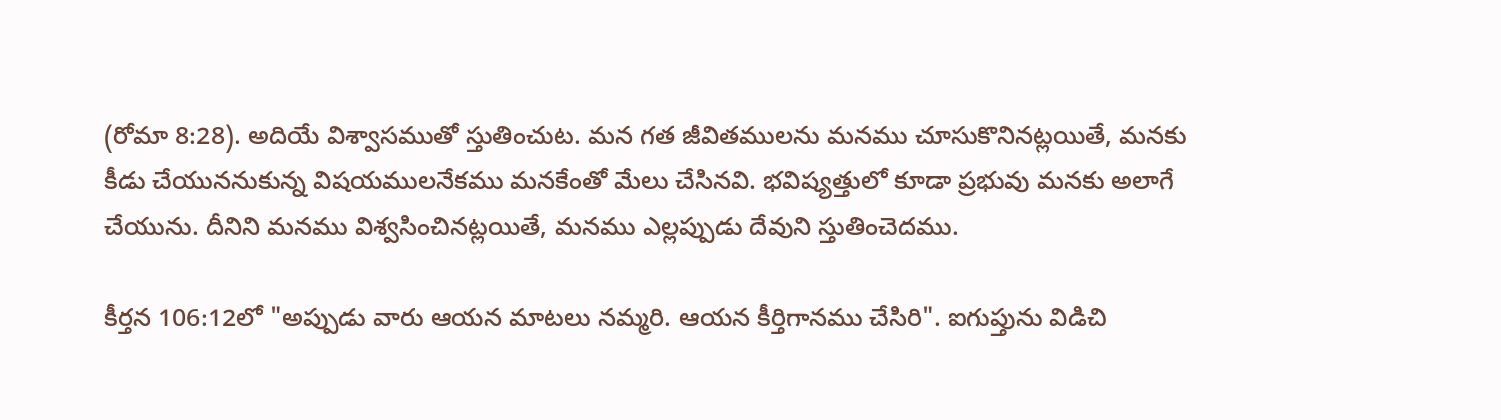(రోమా 8:28). అదియే విశ్వాసముతో స్తుతించుట. మన గత జీవితములను మనము చూసుకొనినట్లయితే, మనకు కీడు చేయుననుకున్న విషయములనేకము మనకేంతో మేలు చేసినవి. భవిష్యత్తులో కూడా ప్రభువు మనకు అలాగే చేయును. దీనిని మనము విశ్వసించినట్లయితే, మనము ఎల్లప్పుడు దేవుని స్తుతించెదము.

కీర్తన 106:12లో "అప్పుడు వారు ఆయన మాటలు నమ్మరి. ఆయన కీర్తిగానము చేసిరి". ఐగుప్తును విడిచి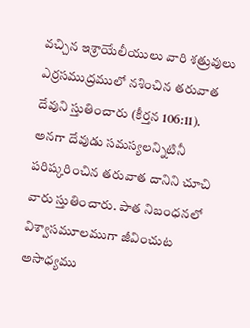వచ్చిన ఇశ్రాయేలీయులు వారి శత్రువులు ఎర్రసముద్రములో నశించిన తరువాత దేవుని స్తుతించారు (కీర్తన 106:11). అనగా దేవుడు సమస్యలన్నిటినీ పరిష్కరించిన తరువాత దానిని చూచి వారు స్తుతించారు. పాత నిబంధనలో విశ్వాసమూలముగా జీవించుట అసాధ్యము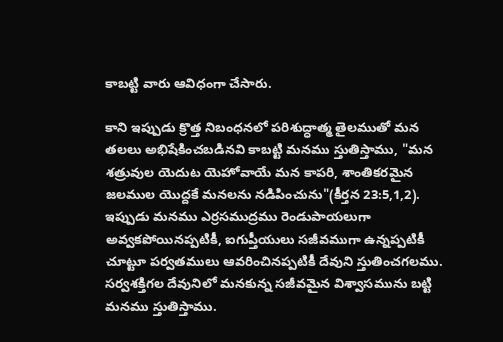కాబట్టి వారు ఆవిధంగా చేసారు.

కాని ఇప్పుడు క్రొత్త నిబంధనలో పరిశుద్ధాత్మ తైలముతో మన తలలు అభిషేకించబడినవి కాబట్టి మనము స్తుతిస్తాము, "మన శత్రువుల యెదుట యెహోవాయే మన కాపరి, శాంతికరమైన జలముల యొద్దకే మనలను నడిపించును"(కీర్తన 23:5,1,2). ఇప్పుడు మనము ఎర్రసముద్రము రెండుపాయలుగా అవ్వకపోయినప్పటికీ, ఐగుప్తీయులు సజీవముగా ఉన్నప్పటికీ చూట్టూ పర్వతములు ఆవరించినప్పటికీ దేవుని స్తుతించగలము. సర్వశక్తిగల దేవునిలో మనకున్న సజీవమైన విశ్వాసమును బట్టి మనము స్తుతిస్తాము.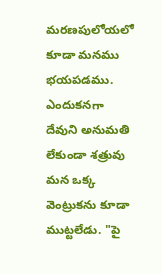మరణపులోయలో కూడా మనము భయపడము. ఎందుకనగా దేవుని అనుమతి లేకుండా శత్రువు మన ఒక్క వెంట్రుకను కూడా ముట్టలేడు. "పై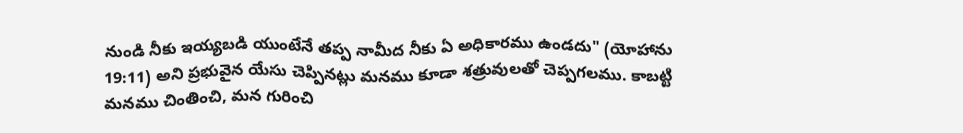నుండి నీకు ఇయ్యబడి యుంటేనే తప్ప నామీద నీకు ఏ అధికారము ఉండదు" (యోహాను 19:11) అని ప్రభువైన యేసు చెప్పినట్లు మనము కూడా శత్రువులతో చెప్పగలము. కాబట్టి మనము చింతించి, మన గురించి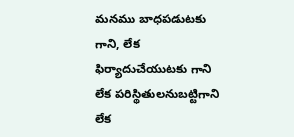మనము బాధపడుటకు గాని, లేక ఫిర్యాదుచేయుటకు గాని లేక పరిస్థితులనుబట్టిగాని లేక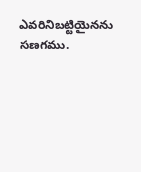ఎవరినిబట్టియైనను సణగము.